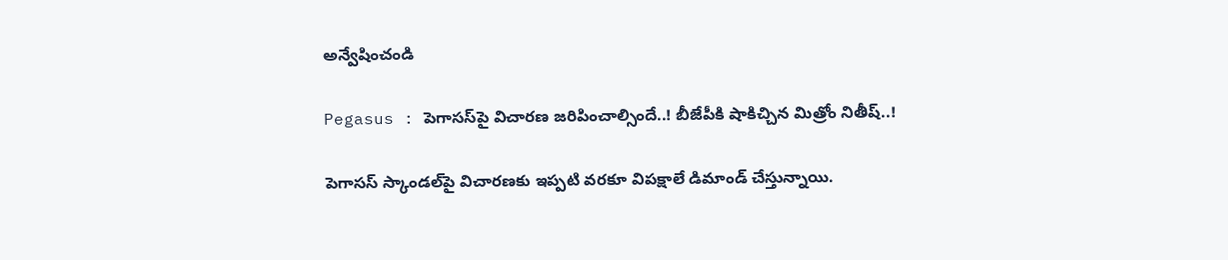అన్వేషించండి

Pegasus : పెగాసస్‌పై విచారణ జరిపించాల్సిందే..! బీజేపీకి షాకిచ్చిన మిత్రోం నితీష్..!

పెగాసస్‌ స్కాండల్‌పై విచారణకు ఇప్పటి వరకూ విపక్షాలే డిమాండ్ చేస్తున్నాయి.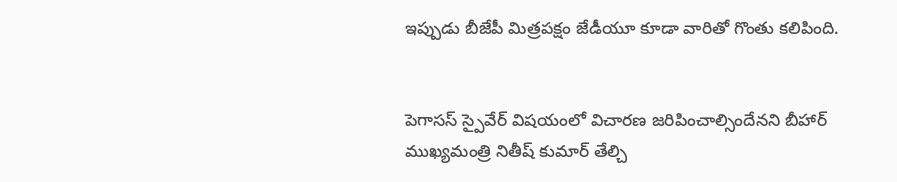ఇప్పుడు బీజేపీ మిత్రపక్షం జేడీయూ కూడా వారితో గొంతు కలిపింది.


పెగాసస్ స్పైవేర్‌ విషయంలో విచారణ జరిపించాల్సిందేనని బీహార్ ముఖ్యమంత్రి నితీష్ కుమార్ తేల్చి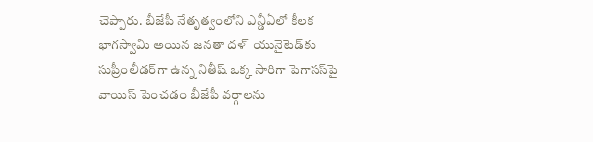చెప్పారు. బీజేపీ నేతృత్వంలోని ఎన్డీఏలో కీలక భాగస్వామి అయిన జనతా దళ్  యునైటెడ్‌కు సుప్రీంలీడర్‌గా ఉన్న నితీష్ ఒక్క సారిగా పెగాసస్‌పై వాయిస్ పెంచడం బీజేపీ వర్గాలను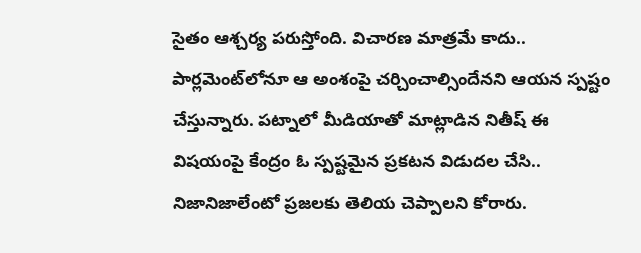సైతం ఆశ్చర్య పరుస్తోంది. విచారణ మాత్రమే కాదు.. పార్లమెంట్‌లోనూ ఆ అంశంపై చర్చించాల్సిందేనని ఆయన స్పష్టం చేస్తున్నారు. పట్నాలో మీడియాతో మాట్లాడిన నితీష్ ఈ విషయంపై కేంద్రం ఓ స్పష్టమైన ప్రకటన విడుదల చేసి.. నిజానిజాలేంటో ప్రజలకు తెలియ చెప్పాలని కోరారు.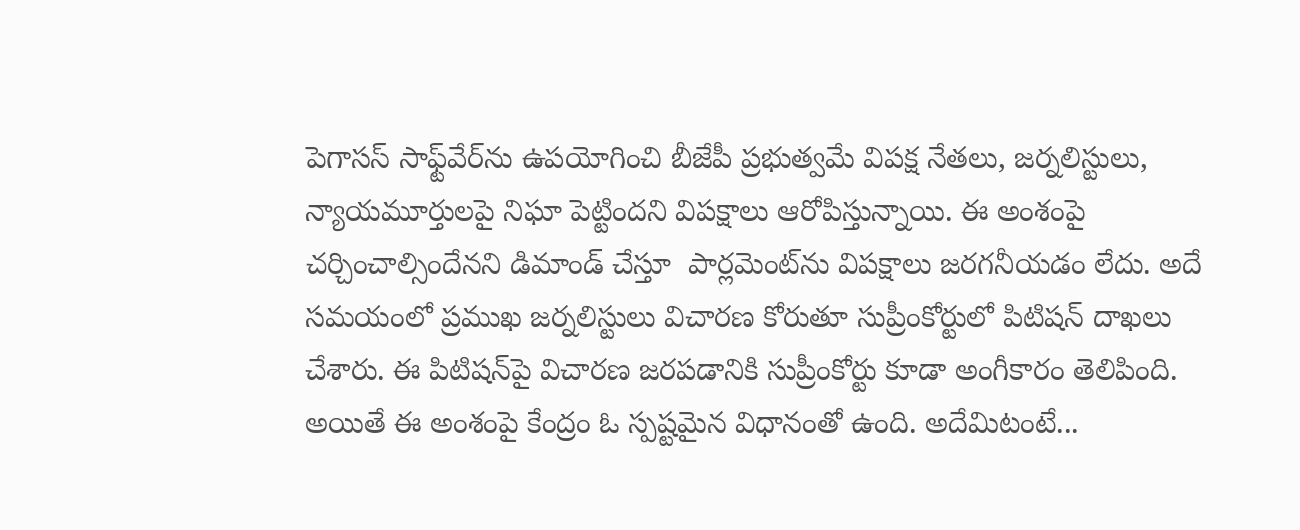పెగాసస్ సాఫ్ట్‌వేర్‌ను ఉపయోగించి బీజేపీ ప్రభుత్వమే విపక్ష నేతలు, జర్నలిస్టులు, న్యాయమూర్తులపై నిఘా పెట్టిందని విపక్షాలు ఆరోపిస్తున్నాయి. ఈ అంశంపై చర్చించాల్సిందేనని డిమాండ్ చేస్తూ  పార్లమెంట్‌ను విపక్షాలు జరగనీయడం లేదు. అదే సమయంలో ప్రముఖ జర్నలిస్టులు విచారణ కోరుతూ సుప్రీంకోర్టులో పిటిషన్ దాఖలు చేశారు. ఈ పిటిషన్‌పై విచారణ జరపడానికి సుప్రీంకోర్టు కూడా అంగీకారం తెలిపింది. అయితే ఈ అంశంపై కేంద్రం ఓ స్పష్టమైన విధానంతో ఉంది. అదేమిటంటే...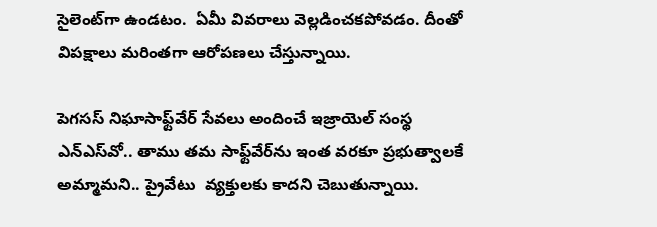సైలెంట్‌గా ఉండటం.  ఏమీ వివరాలు వెల్లడించకపోవడం. దీంతో విపక్షాలు మరింతగా ఆరోపణలు చేస్తున్నాయి.

పెగసస్ నిఘాసాఫ్ట్‌వేర్‌ సేవలు అందించే ఇజ్రాయెల్ సంస్థ ఎన్‌ఎస్‌వో.. తాము తమ సాఫ్ట్‌వేర్‌ను ఇంత వరకూ ప్రభుత్వాలకే అమ్మామని.. ప్రైవేటు  వ్యక్తులకు కాదని చెబుతున్నాయి.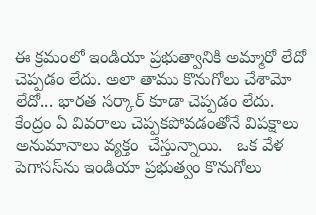ఈ క్రమంలో ఇండియా ప్రభుత్వానికి అమ్మారో లేదో చెప్పడం లేదు. అలా తాము కొనుగోలు చేశామో లేదో... భారత సర్కార్ కూడా చెప్పడం లేదు. కేంద్రం ఏ వివరాలు చెప్పకపోవడంతోనే విపక్షాలు అనుమానాలు వ్యక్తం  చేస్తున్నాయి.   ఒక వేళ పెగాసస్‌ను ఇండియా ప్రభుత్వం కొనుగోలు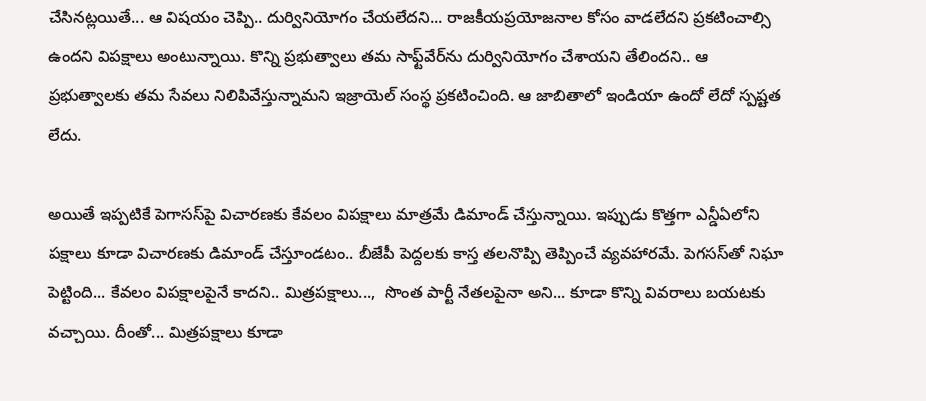చేసినట్లయితే... ఆ విషయం చెప్పి.. దుర్వినియోగం చేయలేదని... రాజకీయప్రయోజనాల కోసం వాడలేదని ప్రకటించాల్సి ఉందని విపక్షాలు అంటున్నాయి. కొన్ని ప్రభుత్వాలు తమ సాఫ్ట్‌వేర్‌ను దుర్వినియోగం చేశాయని తేలిందని.. ఆ ప్రభుత్వాలకు తమ సేవలు నిలిపివేస్తున్నామని ఇజ్రాయెల్ సంస్థ ప్రకటించింది. ఆ జాబితాలో ఇండియా ఉందో లేదో స్పష్టత లేదు.

అయితే ఇప్పటికే పెగాసస్‌పై విచారణకు కేవలం విపక్షాలు మాత్రమే డిమాండ్ చేస్తున్నాయి. ఇప్పుడు కొత్తగా ఎన్డీఏలోని పక్షాలు కూడా విచారణకు డిమాండ్ చేస్తూండటం.. బీజేపీ పెద్దలకు కాస్త తలనొప్పి తెప్పించే వ్యవహారమే. పెగసస్‌తో నిఘా పెట్టింది... కేవలం విపక్షాలపైనే కాదని.. మిత్రపక్షాలు...,  సొంత పార్టీ నేతలపైనా అని... కూడా కొన్ని వివరాలు బయటకు వచ్చాయి. దీంతో... మిత్రపక్షాలు కూడా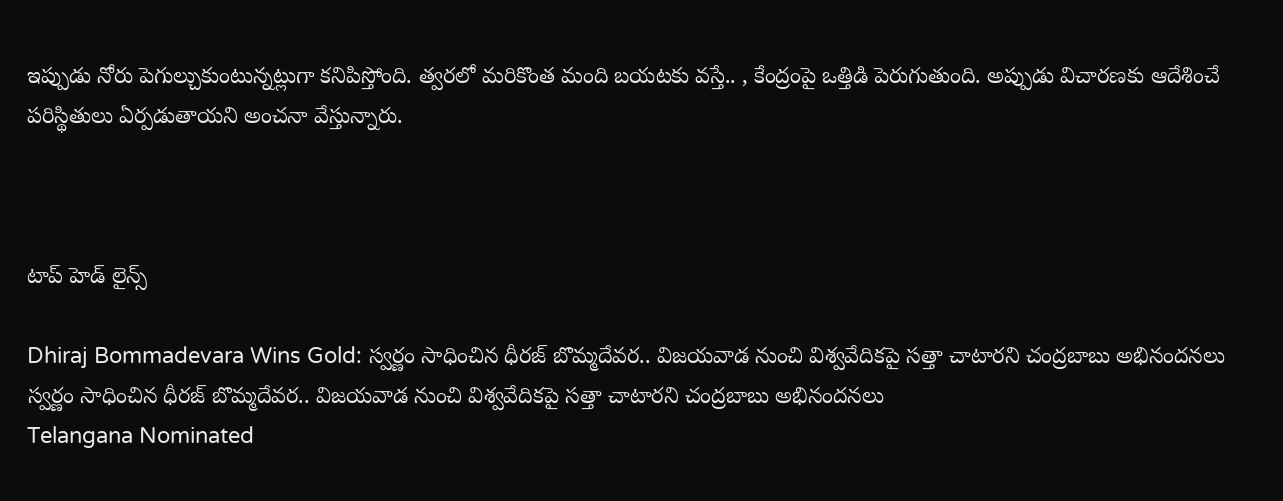ఇప్పుడు నోరు పెగుల్చుకుంటున్నట్లుగా కనిపిస్తోంది. త్వరలో మరికొంత మంది బయటకు వస్తే.. , కేంద్రంపై ఒత్తిడి పెరుగుతుంది. అప్పుడు విచారణకు ఆదేశించే పరిస్థితులు ఏర్పడుతాయని అంచనా వేస్తున్నారు.



టాప్ హెడ్ లైన్స్

Dhiraj Bommadevara Wins Gold: స్వర్ణం సాధించిన ధీరజ్ బొమ్మదేవర.. విజయవాడ నుంచి విశ్వవేదికపై సత్తా చాటారని చంద్రబాబు అభినందనలు
స్వర్ణం సాధించిన ధీరజ్ బొమ్మదేవర.. విజయవాడ నుంచి విశ్వవేదికపై సత్తా చాటారని చంద్రబాబు అభినందనలు
Telangana Nominated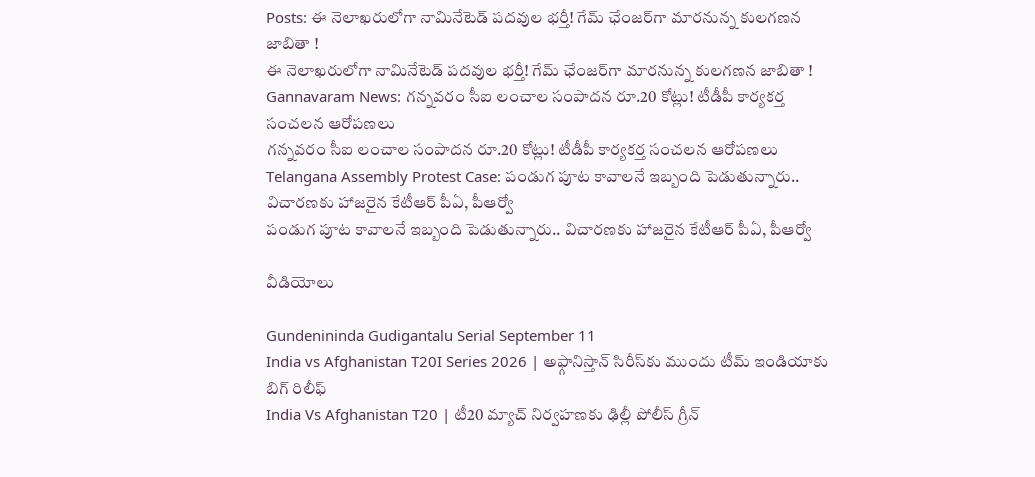Posts: ఈ నెలాఖరులోగా నామినేటెడ్ పదవుల భర్తీ! గేమ్ ఛేంజర్‌గా మారనున్న కులగణన జాబితా !
ఈ నెలాఖరులోగా నామినేటెడ్ పదవుల భర్తీ! గేమ్ ఛేంజర్‌గా మారనున్న కులగణన జాబితా !
Gannavaram News: గన్నవరం సీఐ లంచాల సంపాదన రూ.20 కోట్లు! టీడీపీ కార్యకర్త సంచలన ఆరోపణలు
గన్నవరం సీఐ లంచాల సంపాదన రూ.20 కోట్లు! టీడీపీ కార్యకర్త సంచలన ఆరోపణలు
Telangana Assembly Protest Case: పండుగ పూట కావాలనే ఇబ్బంది పెడుతున్నారు.. విచారణకు హాజరైన కేటీఆర్‌ పీఏ, పీఆర్వో
పండుగ పూట కావాలనే ఇబ్బంది పెడుతున్నారు.. విచారణకు హాజరైన కేటీఆర్‌ పీఏ, పీఆర్వో

వీడియోలు

Gundenininda Gudigantalu Serial September 11
India vs Afghanistan T20I Series 2026 | అఫ్గానిస్తాన్‌ సిరీస్‌కు ముందు టీమ్ ఇండియాకు బిగ్ రిలీఫ్
India Vs Afghanistan T20 | టీ20 మ్యాచ్‌ నిర్వహణకు ఢిల్లీ పోలీస్ గ్రీన్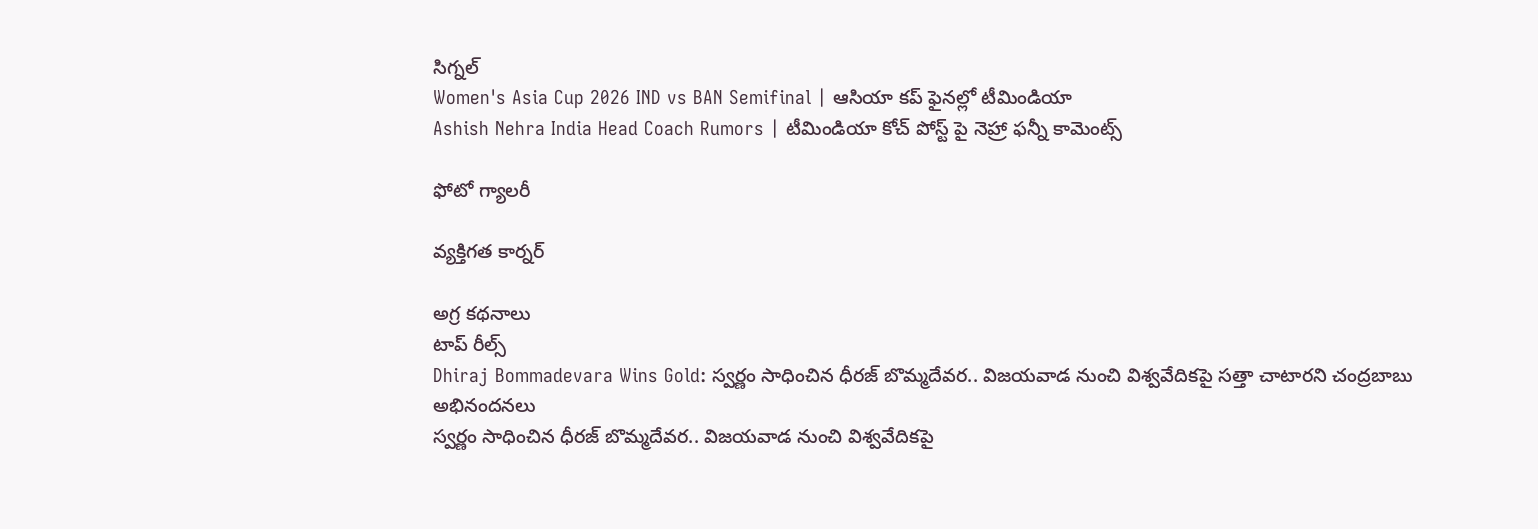సిగ్నల్
Women's Asia Cup 2026 IND vs BAN Semifinal | ఆసియా కప్‌ ఫైనల్లో టీమిండియా
Ashish Nehra India Head Coach Rumors | టీమిండియా కోచ్ పోస్ట్ పై నెహ్రా ఫన్నీ కామెంట్స్

ఫోటో గ్యాలరీ

వ్యక్తిగత కార్నర్

అగ్ర కథనాలు
టాప్ రీల్స్
Dhiraj Bommadevara Wins Gold: స్వర్ణం సాధించిన ధీరజ్ బొమ్మదేవర.. విజయవాడ నుంచి విశ్వవేదికపై సత్తా చాటారని చంద్రబాబు అభినందనలు
స్వర్ణం సాధించిన ధీరజ్ బొమ్మదేవర.. విజయవాడ నుంచి విశ్వవేదికపై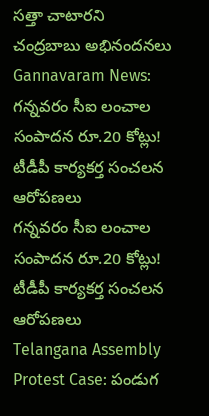సత్తా చాటారని చంద్రబాబు అభినందనలు
Gannavaram News: గన్నవరం సీఐ లంచాల సంపాదన రూ.20 కోట్లు! టీడీపీ కార్యకర్త సంచలన ఆరోపణలు
గన్నవరం సీఐ లంచాల సంపాదన రూ.20 కోట్లు! టీడీపీ కార్యకర్త సంచలన ఆరోపణలు
Telangana Assembly Protest Case: పండుగ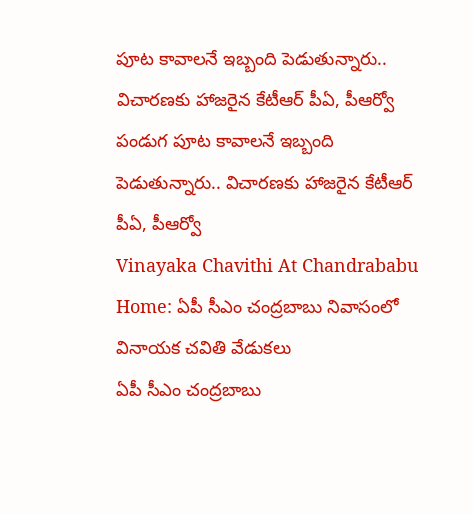పూట కావాలనే ఇబ్బంది పెడుతున్నారు.. విచారణకు హాజరైన కేటీఆర్‌ పీఏ, పీఆర్వో
పండుగ పూట కావాలనే ఇబ్బంది పెడుతున్నారు.. విచారణకు హాజరైన కేటీఆర్‌ పీఏ, పీఆర్వో
Vinayaka Chavithi At Chandrababu Home: ఏపీ సీఎం చంద్రబాబు నివాసంలో వినాయక చవితి వేడుకలు
ఏపీ సీఎం చంద్రబాబు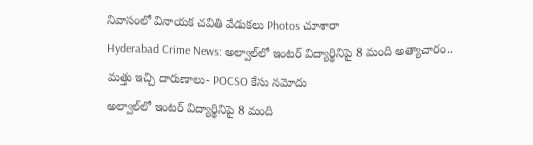నివాసంలో వినాయక చవితి వేడుకలు Photos చూశారా
Hyderabad Crime News: అల్వాల్‌లో ఇంటర్ విద్యార్థినిపై 8 మంది అత్యాచారం.. మత్తు ఇచ్చి దారుణాలు- POCSO కేసు నమోదు
అల్వాల్‌లో ఇంటర్ విద్యార్థినిపై 8 మంది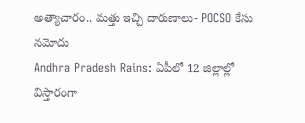అత్యాచారం.. మత్తు ఇచ్చి దారుణాలు- POCSO కేసు నమోదు
Andhra Pradesh Rains: ఏపీలో 12 జిల్లాల్లో విస్తారంగా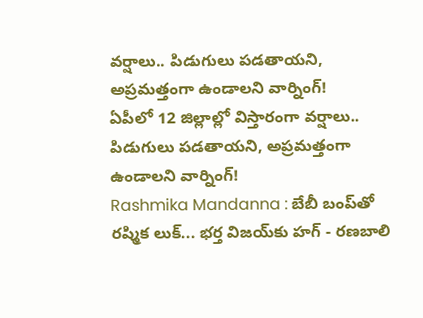వర్షాలు.. పిడుగులు పడతాయని, అప్రమత్తంగా ఉండాలని వార్నింగ్!
ఏపీలో 12 జిల్లాల్లో విస్తారంగా వర్షాలు.. పిడుగులు పడతాయని, అప్రమత్తంగా ఉండాలని వార్నింగ్!
Rashmika Mandanna : బేబీ బంప్‌తో రష్మిక లుక్... భర్త విజయ్‌కు హగ్ - రణబాలి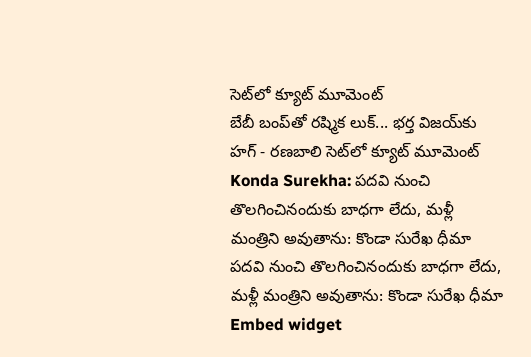సెట్‌లో క్యూట్ మూమెంట్
బేబీ బంప్‌తో రష్మిక లుక్... భర్త విజయ్‌కు హగ్ - రణబాలి సెట్‌లో క్యూట్ మూమెంట్
Konda Surekha: పదవి నుంచి తొలగించినందుకు బాధగా లేదు, మళ్లీ మంత్రిని అవుతాను: కొండా సురేఖ ధీమా
పదవి నుంచి తొలగించినందుకు బాధగా లేదు, మళ్లీ మంత్రిని అవుతాను: కొండా సురేఖ ధీమా
Embed widget